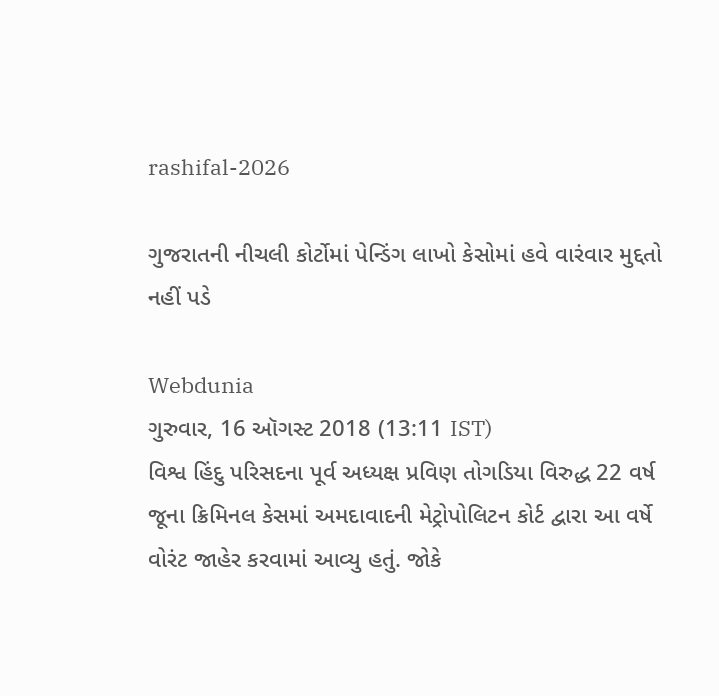rashifal-2026

ગુજરાતની નીચલી કોર્ટોમાં પેન્ડિંગ લાખો કેસોમાં હવે વારંવાર મુદ્દતો નહીં પડે

Webdunia
ગુરુવાર, 16 ઑગસ્ટ 2018 (13:11 IST)
વિશ્વ હિંદુ પરિસદના પૂર્વ અધ્યક્ષ પ્રવિણ તોગડિયા વિરુદ્ધ 22 વર્ષ જૂના ક્રિમિનલ કેસમાં અમદાવાદની મેટ્રોપોલિટન કોર્ટ દ્વારા આ વર્ષે વોરંટ જાહેર કરવામાં આવ્યુ હતું. જોકે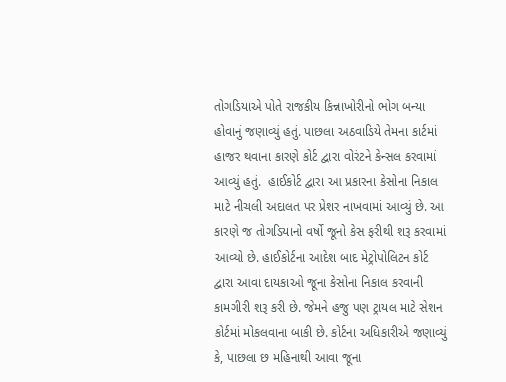તોગડિયાએ પોતે રાજકીય કિન્નાખોરીનો ભોગ બન્યા હોવાનું જણાવ્યું હતું. પાછલા અઠવાડિયે તેમના કાર્ટમાં હાજર થવાના કારણે કોર્ટ દ્વારા વોરંટને કેન્સલ કરવામાં આવ્યું હતું.  હાઈકોર્ટ દ્વારા આ પ્રકારના કેસોના નિકાલ માટે નીચલી અદાલત પર પ્રેશર નાખવામાં આવ્યું છે. આ કારણે જ તોગડિયાનો વર્ષો જૂનો કેસ ફરીથી શરૂ કરવામાં આવ્યો છે. હાઈકોર્ટના આદેશ બાદ મેટ્રોપોલિટન કોર્ટ દ્વારા આવા દાયકાઓ જૂના કેસોના નિકાલ કરવાની કામગીરી શરૂ કરી છે. જેમને હજુ પણ ટ્રાયલ માટે સેશન કોર્ટમાં મોકલવાના બાકી છે. કોર્ટના અધિકારીએ જણાવ્યું કે, પાછલા છ મહિનાથી આવા જૂના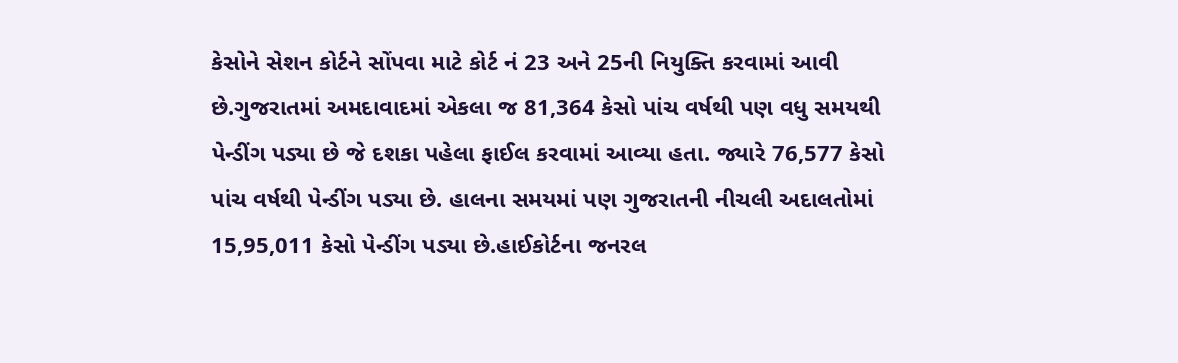કેસોને સેશન કોર્ટને સોંપવા માટે કોર્ટ નં 23 અને 25ની નિયુક્તિ કરવામાં આવી છે.ગુજરાતમાં અમદાવાદમાં એકલા જ 81,364 કેસો પાંચ વર્ષથી પણ વધુ સમયથી પેન્ડીંગ પડ્યા છે જે દશકા પહેલા ફાઈલ કરવામાં આવ્યા હતા. જ્યારે 76,577 કેસો પાંચ વર્ષથી પેન્ડીંગ પડ્યા છે. હાલના સમયમાં પણ ગુજરાતની નીચલી અદાલતોમાં 15,95,011 કેસો પેન્ડીંગ પડ્યા છે.હાઈકોર્ટના જનરલ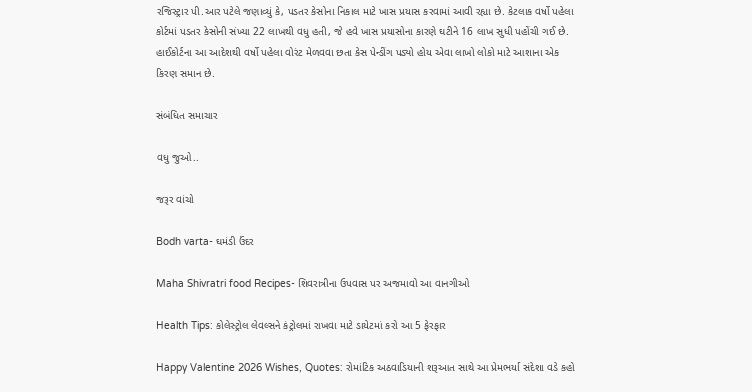રજિસ્ટ્રાર પી.આર પટેલે જણાવ્યું કે, પડતર કેસોના નિકાલ માટે ખાસ પ્રયાસ કરવામાં આવી રહ્યા છે. કેટલાક વર્ષો પહેલા કોર્ટમાં પડતર કેસોની સંખ્યા 22 લાખથી વધુ હતી, જે હવે ખાસ પ્રયાસોના કારણે ઘટીને 16 લાખ સુધી પહોંચી ગઈ છે. હાઈકોર્ટના આ આદેશથી વર્ષો પહેલા વોરંટ મેળવવા છતા કેસ પેન્ડીંગ પડ્યો હોય એવા લાખો લોકો માટે આશાના એક કિરણ સમાન છે.

સંબંધિત સમાચાર

વધુ જુઓ..

જરૂર વાંચો

Bodh varta- ઘમંડી ઉંદર

Maha Shivratri food Recipes- શિવરાત્રીના ઉપવાસ પર અજમાવો આ વાનગીઓ

Health Tips: કોલેસ્ટ્રોલ લેવલ્સને કંટ્રોલમાં રાખવા માટે ડાયેટમાં કરો આ 5 ફેરફાર

Happy Valentine 2026 Wishes, Quotes: રોમાંટિક અઠવાડિયાની શરૂઆત સાથે આ પ્રેમભર્યા સંદેશા વડે કહો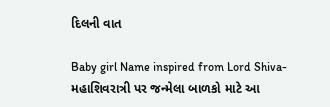દિલની વાત

Baby girl Name inspired from Lord Shiva- મહાશિવરાત્રી પર જન્મેલા બાળકો માટે આ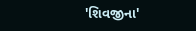'શિવજીના'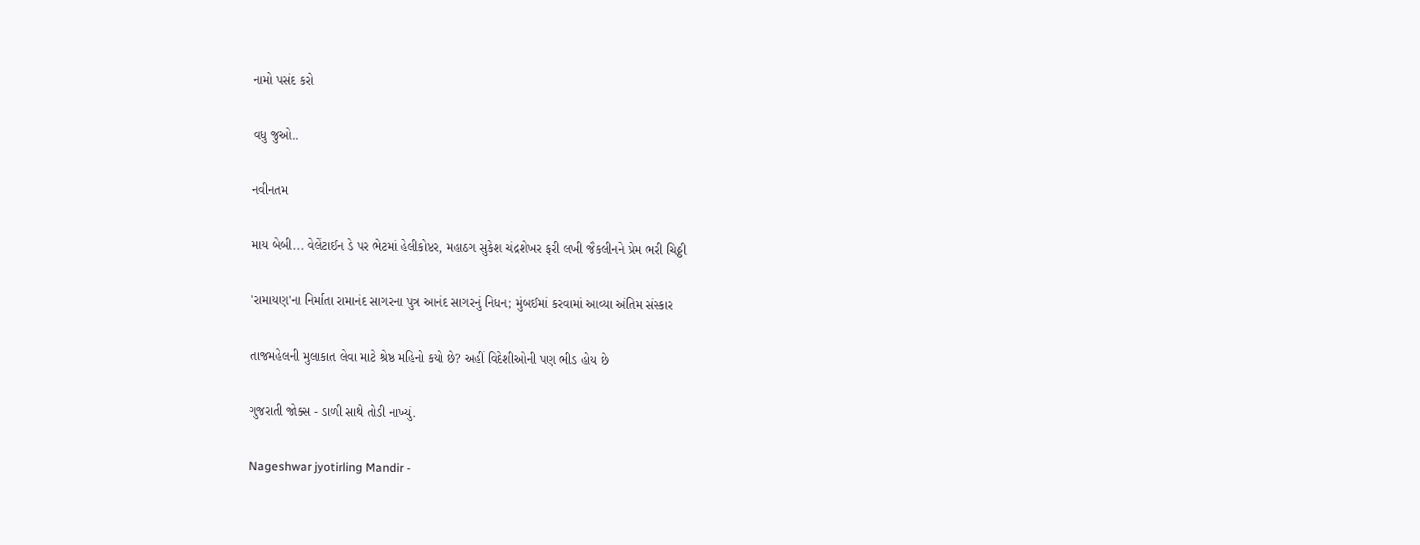નામો પસંદ કરો

વધુ જુઓ..

નવીનતમ

માય બેબી... વેલેંટાઈન ડે પર ભેટમાં હેલીકોપ્ટર, મહાઠગ સુકેશ ચંદ્રશેખર ફરી લખી જૈકલીનને પ્રેમ ભરી ચિઠ્ઠી

'રામાયણ'ના નિર્માતા રામાનંદ સાગરના પુત્ર આનંદ સાગરનું નિધન; મુંબઈમાં કરવામાં આવ્યા અંતિમ સંસ્કાર

તાજમહેલની મુલાકાત લેવા માટે શ્રેષ્ઠ મહિનો કયો છે? અહીં વિદેશીઓની પણ ભીડ હોય છે

ગુજરાતી જોક્સ - ડાળી સાથે તોડી નાખ્યું.

Nageshwar jyotirling Mandir -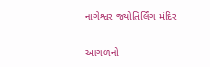નાગેશ્વર જ્યોતિર્લિંગ મંદિર

આગળનો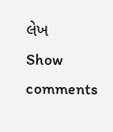લેખ
Show comments